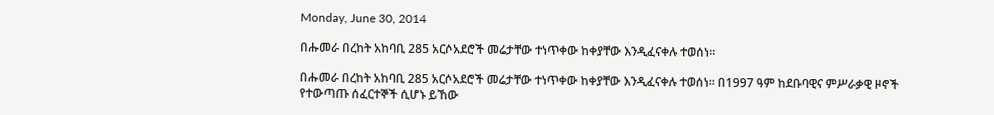Monday, June 30, 2014

በሑመራ በረከት አከባቢ 285 አርሶአደሮች መሬታቸው ተነጥቀው ከቀያቸው እንዲፈናቀሉ ተወሰነ።

በሑመራ በረከት አከባቢ 285 አርሶአደሮች መሬታቸው ተነጥቀው ከቀያቸው እንዲፈናቀሉ ተወሰነ። በ1997 ዓም ከደቡባዊና ምሥራቃዊ ዞኖች የተውጣጡ ሰፈርተኞች ሲሆኑ ይኸው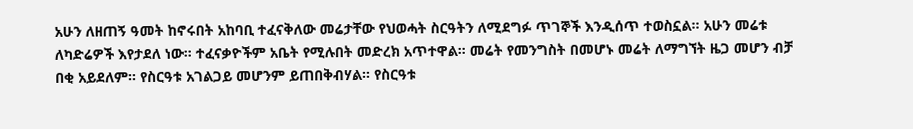አሁን ለዘጠኝ ዓመት ከኖሩበት አከባቢ ተፈናቅለው መሬታቸው የህወሓት ስርዓትን ለሚደግፉ ጥገኞች እንዲሰጥ ተወስኗል። አሁን መሬቱ ለካድሬዎች እየታደለ ነው። ተፈናቃዮችም አቤት የሚሉበት መድረክ አጥተዋል። መሬት የመንግስት በመሆኑ መሬት ለማግኘት ዜጋ መሆን ብቻ በቂ አይደለም። የስርዓቱ አገልጋይ መሆንም ይጠበቅብሃል። የስርዓቱ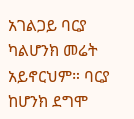አገልጋይ ባርያ ካልሆንክ መሬት አይኖርህም። ባርያ ከሆንክ ደግሞ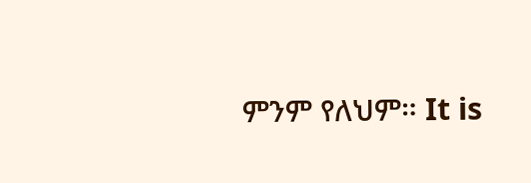ምንም የለህም። It is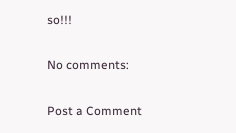so!!!

No comments:

Post a Comment